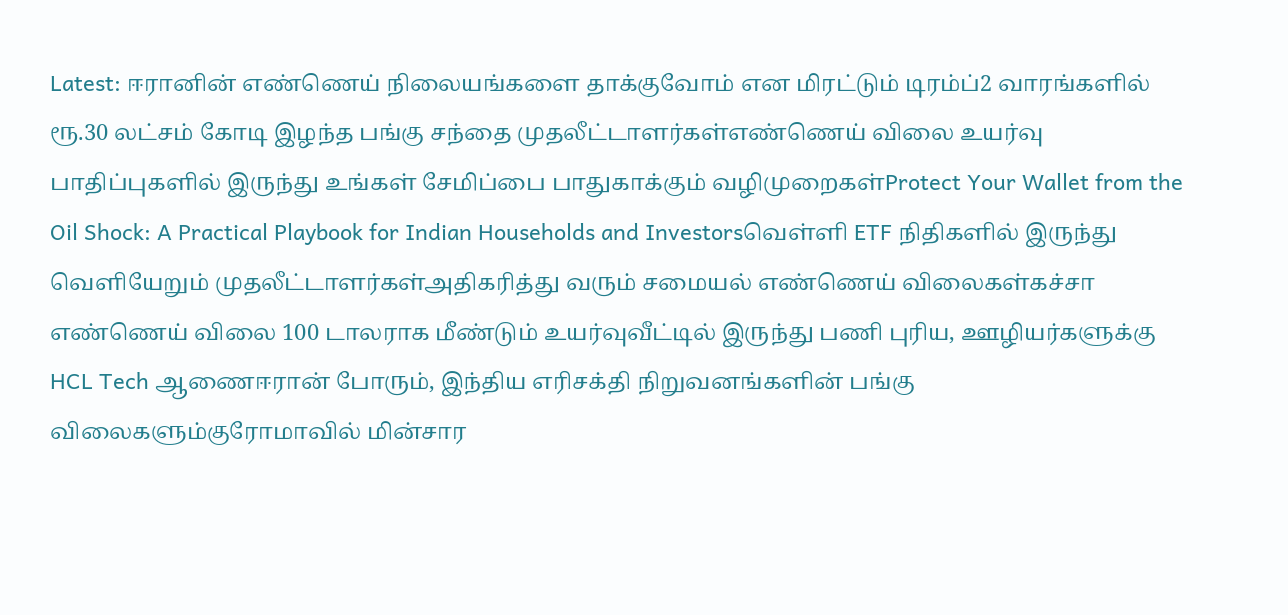Latest: ஈரானின் எண்ணெய் நிலையங்களை தாக்குவோம் என மிரட்டும் டிரம்ப்2 வாரங்களில் ரூ.30 லட்சம் கோடி இழந்த பங்கு சந்தை முதலீட்டாளர்கள்எண்ணெய் விலை உயர்வு பாதிப்புகளில் இருந்து உங்கள் சேமிப்பை பாதுகாக்கும் வழிமுறைகள்Protect Your Wallet from the Oil Shock: A Practical Playbook for Indian Households and Investorsவெள்ளி ETF நிதிகளில் இருந்து வெளியேறும் முதலீட்டாளர்கள்அதிகரித்து வரும் சமையல் எண்ணெய் விலைகள்கச்சா எண்ணெய் விலை 100 டாலராக மீண்டும் உயர்வுவீட்டில் இருந்து பணி புரிய, ஊழியர்களுக்கு HCL Tech ஆணைஈரான் போரும், இந்திய எரிசக்தி நிறுவனங்களின் பங்கு விலைகளும்குரோமாவில் மின்சார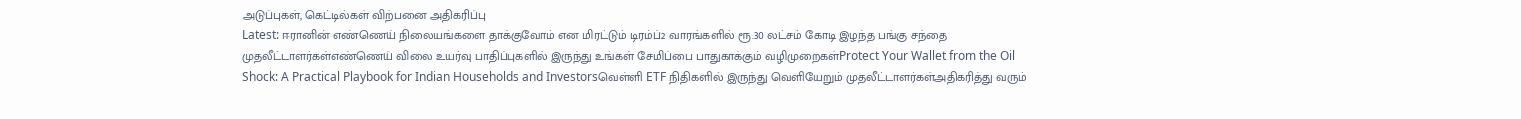அடுப்புகள், கெட்டில்கள் விற்பனை அதிகரிப்பு
Latest: ஈரானின் எண்ணெய் நிலையங்களை தாக்குவோம் என மிரட்டும் டிரம்ப்2 வாரங்களில் ரூ.30 லட்சம் கோடி இழந்த பங்கு சந்தை முதலீட்டாளர்கள்எண்ணெய் விலை உயர்வு பாதிப்புகளில் இருந்து உங்கள் சேமிப்பை பாதுகாக்கும் வழிமுறைகள்Protect Your Wallet from the Oil Shock: A Practical Playbook for Indian Households and Investorsவெள்ளி ETF நிதிகளில் இருந்து வெளியேறும் முதலீட்டாளர்கள்அதிகரித்து வரும்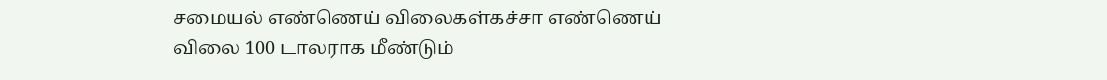சமையல் எண்ணெய் விலைகள்கச்சா எண்ணெய் விலை 100 டாலராக மீண்டும்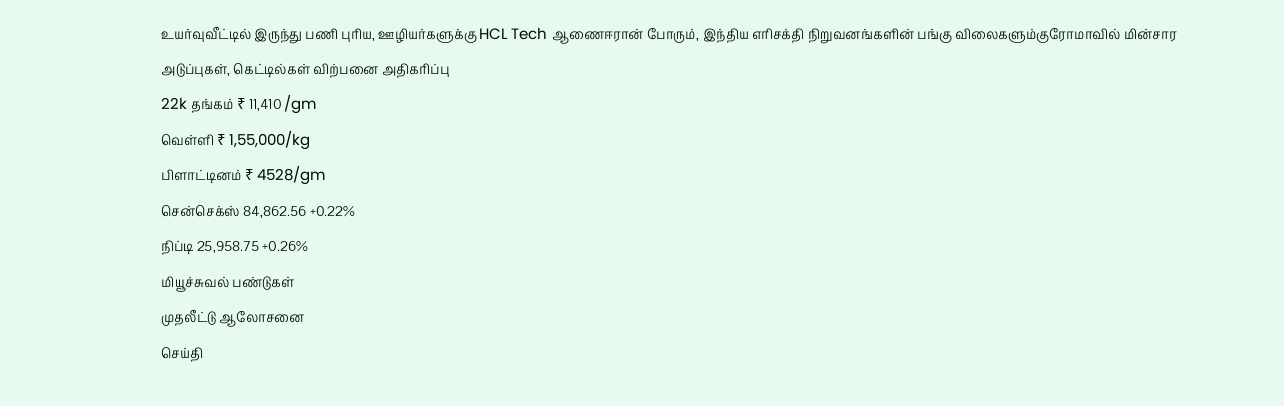உயர்வுவீட்டில் இருந்து பணி புரிய, ஊழியர்களுக்கு HCL Tech ஆணைஈரான் போரும், இந்திய எரிசக்தி நிறுவனங்களின் பங்கு விலைகளும்குரோமாவில் மின்சார அடுப்புகள், கெட்டில்கள் விற்பனை அதிகரிப்பு
22k தங்கம் ₹ 11,410 /gm
வெள்ளி ₹ 1,55,000/kg
பிளாட்டினம் ₹ 4528/gm
சென்செக்ஸ் 84,862.56 +0.22%
நிப்டி 25,958.75 +0.26%
மியூச்சுவல் பண்டுகள்
முதலீட்டு ஆலோசனை
செய்தி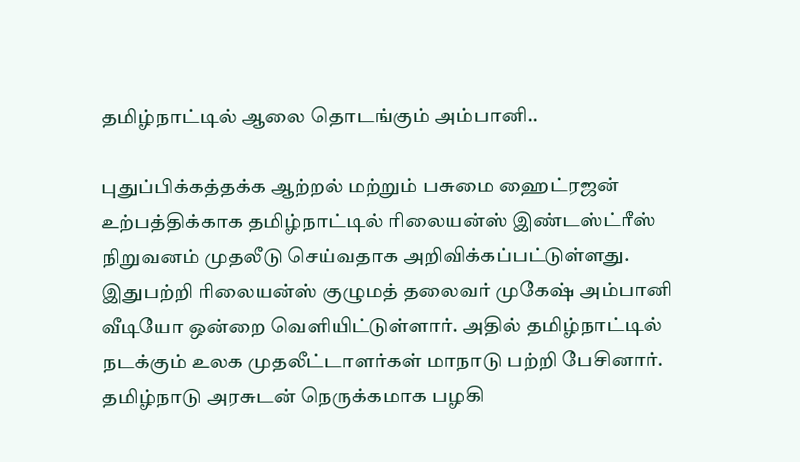தமிழ்நாட்டில் ஆலை தொடங்கும் அம்பானி..

புதுப்பிக்கத்தக்க ஆற்றல் மற்றும் பசுமை ஹைட்ரஜன் உற்பத்திக்காக தமிழ்நாட்டில் ரிலையன்ஸ் இண்டஸ்ட்ரீஸ் நிறுவனம் முதலீடு செய்வதாக அறிவிக்கப்பட்டுள்ளது. இதுபற்றி ரிலையன்ஸ் குழுமத் தலைவர் முகேஷ் அம்பானி வீடியோ ஒன்றை வெளியிட்டுள்ளார். அதில் தமிழ்நாட்டில் நடக்கும் உலக முதலீட்டாளர்கள் மாநாடு பற்றி பேசினார். தமிழ்நாடு அரசுடன் நெருக்கமாக பழகி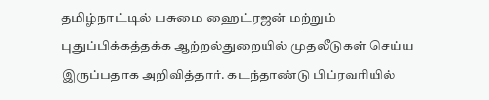தமிழ்நாட்டில் பசுமை ஹைட்ரஜன் மற்றும் புதுப்பிக்கத்தக்க ஆற்றல்துறையில் முதலீடுகள் செய்ய இருப்பதாக அறிவித்தார். கடந்தாண்டு பிப்ரவரியில்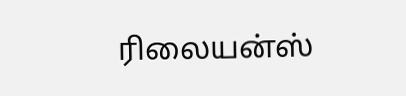ரிலையன்ஸ்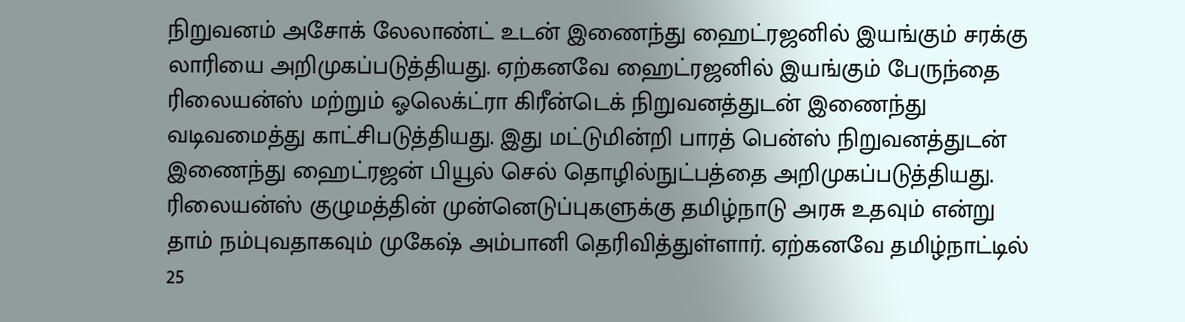நிறுவனம் அசோக் லேலாண்ட் உடன் இணைந்து ஹைட்ரஜனில் இயங்கும் சரக்கு லாரியை அறிமுகப்படுத்தியது. ஏற்கனவே ஹைட்ரஜனில் இயங்கும் பேருந்தை ரிலையன்ஸ் மற்றும் ஓலெக்ட்ரா கிரீன்டெக் நிறுவனத்துடன் இணைந்து வடிவமைத்து காட்சிபடுத்தியது. இது மட்டுமின்றி பாரத் பென்ஸ் நிறுவனத்துடன் இணைந்து ஹைட்ரஜன் பியூல் செல் தொழில்நுட்பத்தை அறிமுகப்படுத்தியது. ரிலையன்ஸ் குழுமத்தின் முன்னெடுப்புகளுக்கு தமிழ்நாடு அரசு உதவும் என்று தாம் நம்புவதாகவும் முகேஷ் அம்பானி தெரிவித்துள்ளார். ஏற்கனவே தமிழ்நாட்டில் 25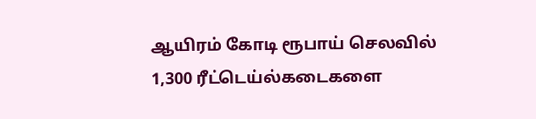ஆயிரம் கோடி ரூபாய் செலவில் 1,300 ரீட்டெய்ல்கடைகளை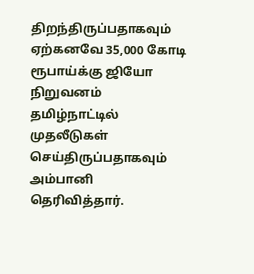திறந்திருப்பதாகவும் ஏற்கனவே 35,000 கோடி ரூபாய்க்கு ஜியோ நிறுவனம் தமிழ்நாட்டில் முதலீடுகள் செய்திருப்பதாகவும் அம்பானி தெரிவித்தார்.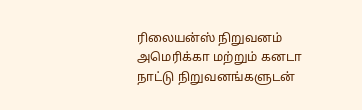ரிலையன்ஸ் நிறுவனம் அமெரிக்கா மற்றும் கனடா நாட்டு நிறுவனங்களுடன்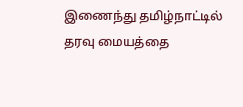இணைந்து தமிழ்நாட்டில் தரவு மையத்தை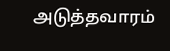அடுத்தவாரம்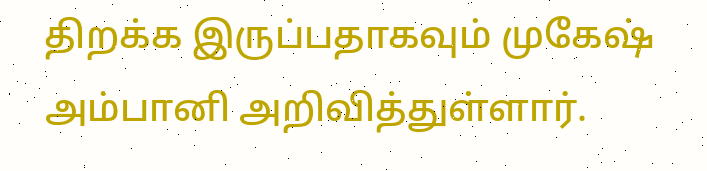திறக்க இருப்பதாகவும் முகேஷ் அம்பானி அறிவித்துள்ளார்.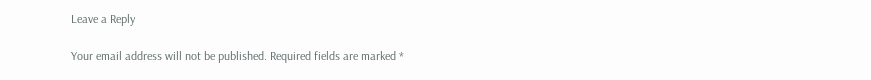Leave a Reply

Your email address will not be published. Required fields are marked *